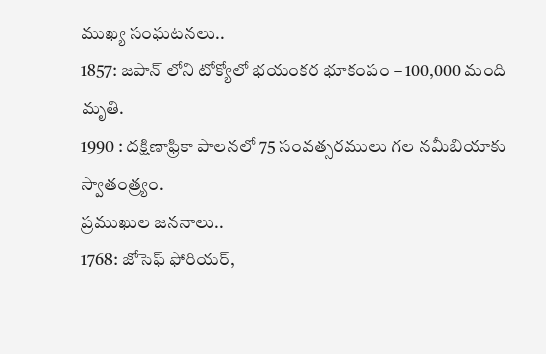ముఖ్య సంఘటనలు..
1857: జపాన్ లోని టోక్యోలో భయంకర భూకంపం – 100,000 మంది మృతి.
1990 : దక్షిణాఫ్రికా పాలనలో 75 సంవత్సరములు గల నమీబియాకు స్వాతంత్ర్యం.
ప్రముఖుల జననాలు..
1768: జోసెఫ్ ఫోరియర్,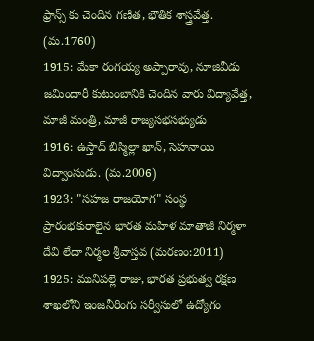ఫ్రాన్స్ కు చెందిన గణిత, భౌతిక శాస్త్రవేత్త. (మ.1760)
1915: మేకా రంగయ్య అప్పారావు, నూజివీడు జమిందారీ కుటుంబానికి చెందిన వారు విద్యావేత్త, మాజీ మంత్రి, మాజీ రాజ్యసభసభ్యుడు
1916: ఉస్తాద్ బిస్మిల్లా ఖాన్, సెహనాయి విద్వాంసుడు. (మ.2006)
1923: "సహజ రాజయోగ" సంస్థ ప్రారంభకురాలైన భారత మహిళ మాతాజీ నిర్మళా దేవి లేదా నిర్మల శ్రీవాస్తవ (మరణం:2011)
1925: మునిపల్లె రాజు, భారత ప్రభుత్వ రక్షణ శాఖలోని ఇంజనీరింగు సర్వీసులో ఉద్యోగం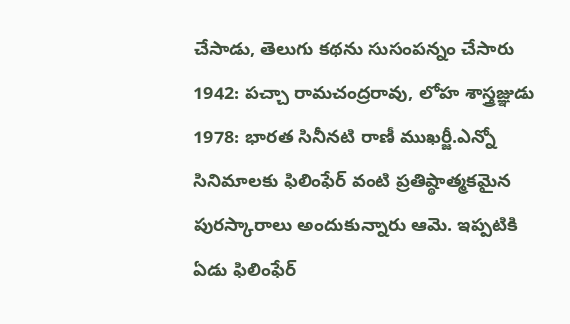చేసాడు, తెలుగు కథను సుసంపన్నం చేసారు
1942: పచ్చా రామచంద్రరావు, లోహ శాస్త్రజ్ఞుడు
1978: భారత సినీనటి రాణీ ముఖర్జీ.ఎన్నో సినిమాలకు ఫిలింఫేర్ వంటి ప్రతిష్ఠాత్మకమైన పురస్కారాలు అందుకున్నారు ఆమె. ఇప్పటికి ఏడు ఫిలింఫేర్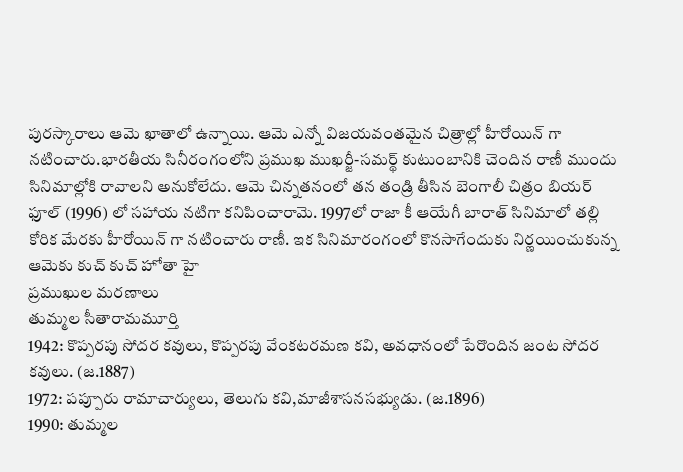పురస్కారాలు ఆమె ఖాతాలో ఉన్నాయి. ఆమె ఎన్నో విజయవంతమైన చిత్రాల్లో హీరోయిన్ గా నటించారు.భారతీయ సినీరంగంలోని ప్రముఖ ముఖర్జీ-సమర్థ్ కుటుంబానికి చెందిన రాణీ ముందు సినిమాల్లోకి రావాలని అనుకోలేదు. ఆమె చిన్నతనంలో తన తండ్రి తీసిన బెంగాలీ చిత్రం బియర్ ఫూల్ (1996) లో సహాయ నటిగా కనిపించారామె. 1997లో రాజా కీ ఆయేగీ బారాత్ సినిమాలో తల్లి కోరిక మేరకు హీరోయిన్ గా నటించారు రాణీ. ఇక సినిమారంగంలో కొనసాగేందుకు నిర్ణయించుకున్న ఆమెకు కుచ్ కుచ్ హోతా హై
ప్రముఖుల మరణాలు
తుమ్మల సీతారామమూర్తి
1942: కొప్పరపు సోదర కవులు, కొప్పరపు వేంకటరమణ కవి, అవధానంలో పేరొందిన జంట సోదర కవులు. (జ.1887)
1972: పప్పూరు రామాచార్యులు, తెలుగు కవి,మాజీశాసనసభ్యుడు. (జ.1896)
1990: తుమ్మల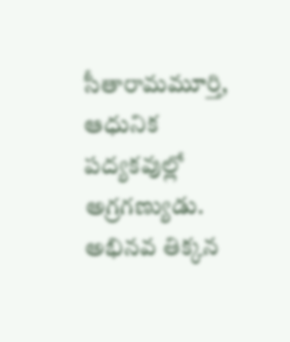సీతారామమూర్తి, ఆధునిక పద్యకవుల్లో అగ్రగణ్యుడు. అభినవ తిక్కన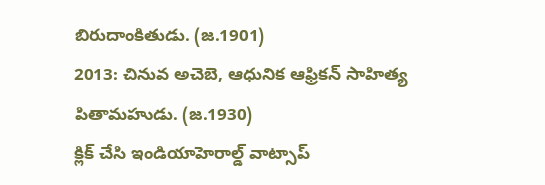బిరుదాంకితుడు. (జ.1901)
2013: చినువ అచెబె, ఆధునిక ఆఫ్రికన్ సాహిత్య పితామహుడు. (జ.1930)
క్లిక్ చేసి ఇండియాహెరాల్డ్ వాట్సాప్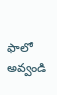ఫాలో అవ్వండి